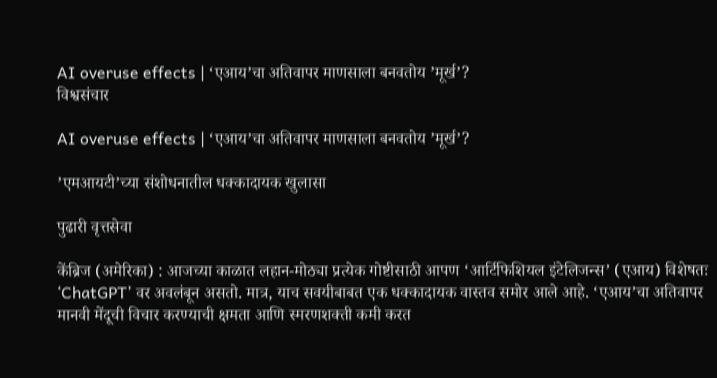AI overuse effects | ‘एआय’चा अतिवापर माणसाला बनवतोय ’मूर्ख’?
विश्वसंचार

AI overuse effects | ‘एआय’चा अतिवापर माणसाला बनवतोय ’मूर्ख’?

’एमआयटी’च्या संशोधनातील धक्कादायक खुलासा

पुढारी वृत्तसेवा

केंब्रिज (अमेरिका) : आजच्या काळात लहान-मोठ्या प्रत्येक गोष्टीसाठी आपण ‘आर्टिफिशियल इंटेलिजन्स’ (एआय) विशेषतः ‘ChatGPT’ वर अवलंबून असतो. मात्र, याच सवयीबाबत एक धक्कादायक वास्तव समोर आले आहे. ‘एआय’चा अतिवापर मानवी मेंदूची विचार करण्याची क्षमता आणि स्मरणशक्ती कमी करत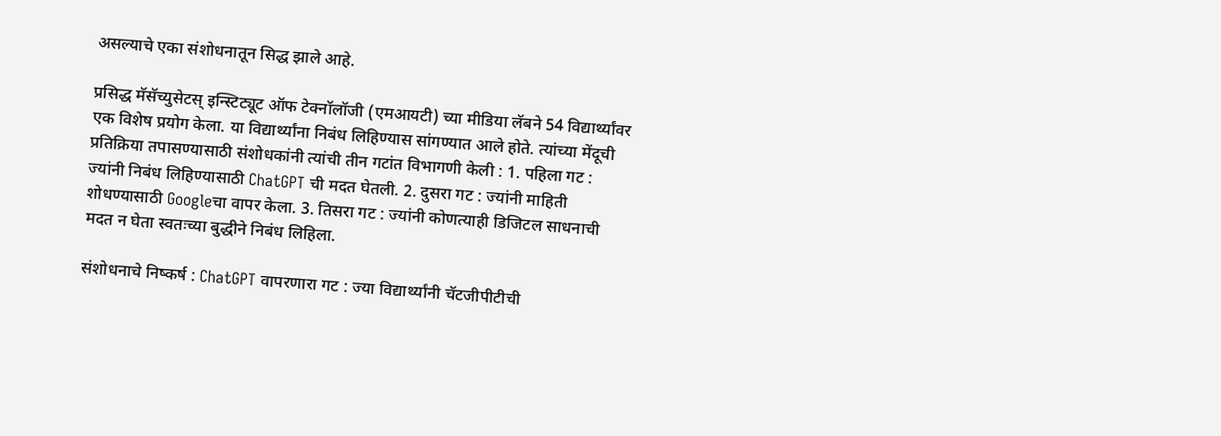असल्याचे एका संशोधनातून सिद्ध झाले आहे.

प्रसिद्ध मॅसॅच्युसेटस् इन्स्टिट्यूट ऑफ टेक्नॉलॉजी (एमआयटी) च्या मीडिया लॅबने 54 विद्यार्थ्यांवर एक विशेष प्रयोग केला. या विद्यार्थ्यांना निबंध लिहिण्यास सांगण्यात आले होते. त्यांच्या मेंदूची प्रतिक्रिया तपासण्यासाठी संशोधकांनी त्यांची तीन गटांत विभागणी केली : 1. पहिला गट : ज्यांनी निबंध लिहिण्यासाठी ChatGPT ची मदत घेतली. 2. दुसरा गट : ज्यांनी माहिती शोधण्यासाठी Googleचा वापर केला. 3. तिसरा गट : ज्यांनी कोणत्याही डिजिटल साधनाची मदत न घेता स्वतःच्या बुद्धीने निबंध लिहिला.

संशोधनाचे निष्कर्ष : ChatGPT वापरणारा गट : ज्या विद्यार्थ्यांनी चॅटजीपीटीची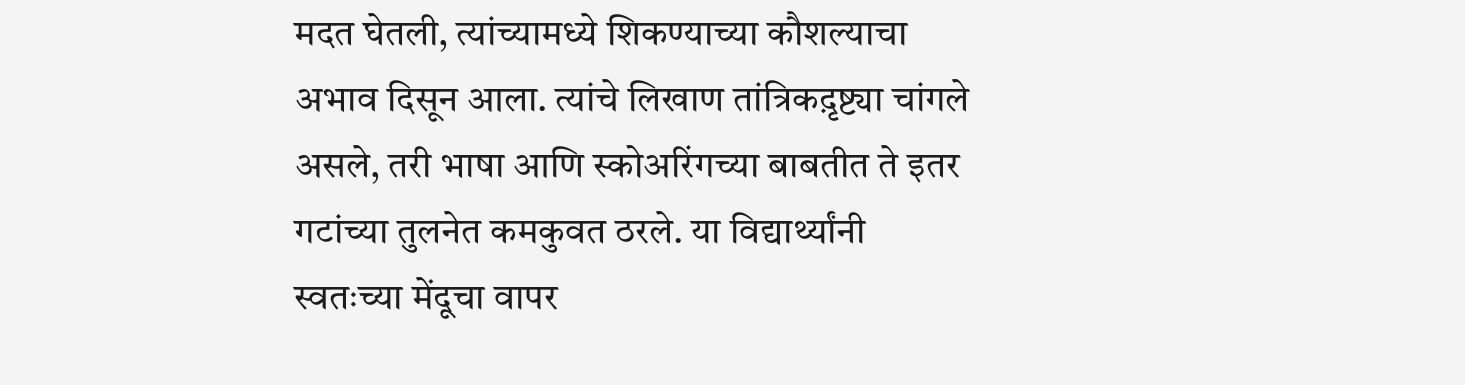मदत घेतली, त्यांच्यामध्ये शिकण्याच्या कौशल्याचा अभाव दिसून आला. त्यांचे लिखाण तांत्रिकद़ृष्ट्या चांगले असले, तरी भाषा आणि स्कोअरिंगच्या बाबतीत ते इतर गटांच्या तुलनेत कमकुवत ठरले. या विद्यार्थ्यांनी स्वतःच्या मेंदूचा वापर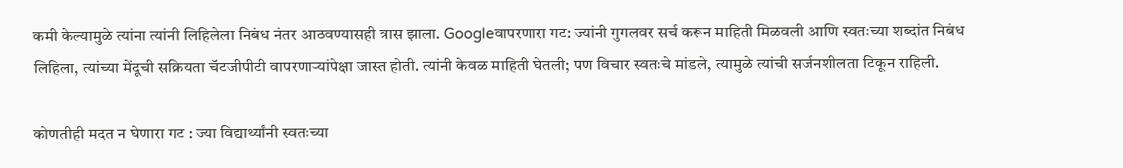कमी केल्यामुळे त्यांना त्यांनी लिहिलेला निबंध नंतर आठवण्यासही त्रास झाला. Googleवापरणारा गट: ज्यांनी गुगलवर सर्च करून माहिती मिळवली आणि स्वतःच्या शब्दांत निबंध लिहिला, त्यांच्या मेंदूची सक्रियता चॅटजीपीटी वापरणार्‍यांपेक्षा जास्त होती. त्यांनी केवळ माहिती घेतली; पण विचार स्वतःचे मांडले, त्यामुळे त्यांची सर्जनशीलता टिकून राहिली.

कोणतीही मदत न घेणारा गट : ज्या विद्यार्थ्यांनी स्वतःच्या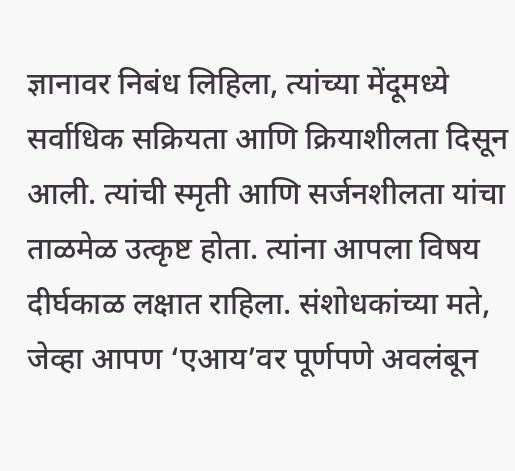ज्ञानावर निबंध लिहिला, त्यांच्या मेंदूमध्ये सर्वाधिक सक्रियता आणि क्रियाशीलता दिसून आली. त्यांची स्मृती आणि सर्जनशीलता यांचा ताळमेळ उत्कृष्ट होता. त्यांना आपला विषय दीर्घकाळ लक्षात राहिला. संशोधकांच्या मते, जेव्हा आपण ‘एआय’वर पूर्णपणे अवलंबून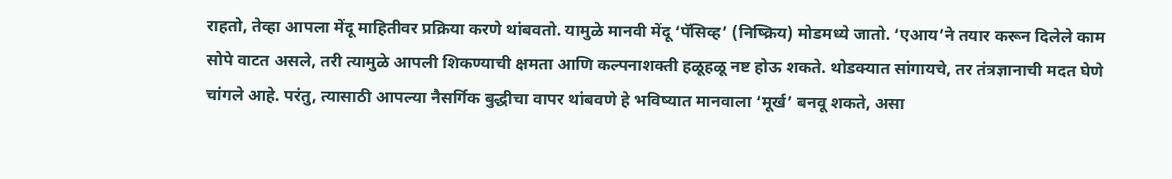राहतो, तेव्हा आपला मेंदू माहितीवर प्रक्रिया करणे थांबवतो. यामुळे मानवी मेंदू ‘पॅसिव्ह’ (निष्क्रिय) मोडमध्ये जातो. ‘एआय’ने तयार करून दिलेले काम सोपे वाटत असले, तरी त्यामुळे आपली शिकण्याची क्षमता आणि कल्पनाशक्ती हळूहळू नष्ट होऊ शकते. थोडक्यात सांगायचे, तर तंत्रज्ञानाची मदत घेणे चांगले आहे. परंतु, त्यासाठी आपल्या नैसर्गिक बुद्धीचा वापर थांबवणे हे भविष्यात मानवाला ‘मूर्ख’ बनवू शकते, असा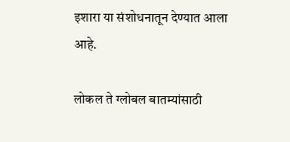इशारा या संशोधनातून देण्यात आला आहे.

लोकल ते ग्लोबल बातम्यांसाठी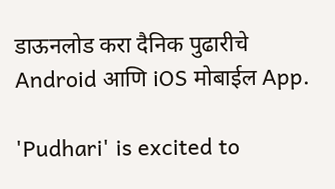डाऊनलोड करा दैनिक पुढारीचे Android आणि iOS मोबाईल App.

'Pudhari' is excited to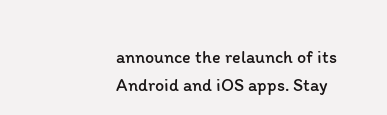announce the relaunch of its Android and iOS apps. Stay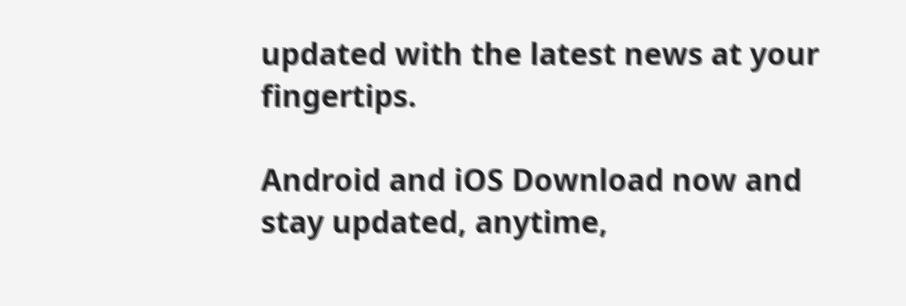updated with the latest news at your fingertips.

Android and iOS Download now and stay updated, anytime,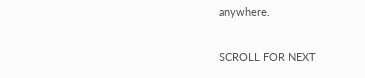anywhere.

SCROLL FOR NEXT